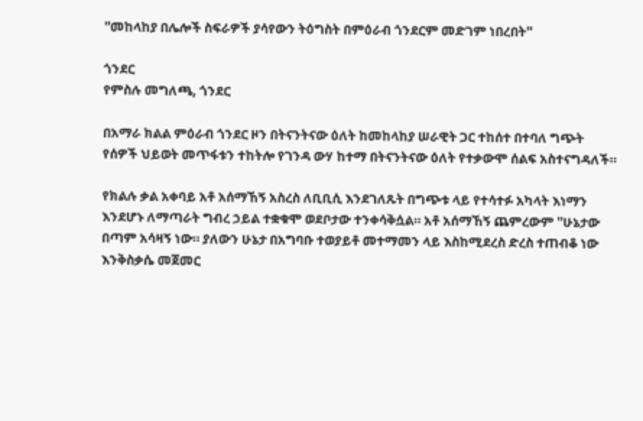''መከላከያ በሌሎች ስፍራዎች ያሳየውን ትዕግስት በምዕራብ ጎንደርም መድገም ነበረበት''

ጎንደር
የምስሉ መግለጫ, ጎንደር

በአማራ ክልል ምዕራብ ጎንደር ዞን በትናንትናው ዕለት ከመከላከያ ሠራዊት ጋር ተከሰተ በተባለ ግጭት የሰዎች ህይወት መጥፋቱን ተከትሎ የገንዳ ውሃ ከተማ በትናንትናው ዕለት የተቃውሞ ሰልፍ አስተናግዳለች።

የክልሉ ቃል አቀባይ አቶ አሰማኸኝ አስረስ ለቢቢሲ እንደገለጹት በግጭቱ ላይ የተሳተፉ አካላት እነማን እንደሆኑ ለማጣራት ግብረ ኃይል ተቋቁሞ ወደቦታው ተንቀሳቅሷል። አቶ አሰማኸኝ ጨምረውም ''ሁኔታው በጣም አሳዛኝ ነው። ያለውን ሁኔታ በአግባቡ ተወያይቶ መተማመን ላይ እስከሚደረስ ድረስ ተጠብቆ ነው እንቅስቃሴ መጀመር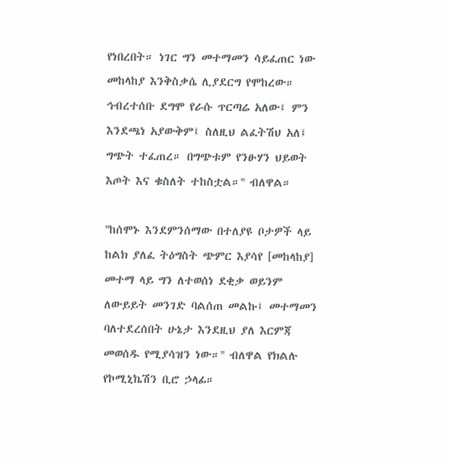የነበረበት። ነገር ግን መተማመን ሳይፈጠር ነው መከላከያ እንቅስቃሴ ሊያደርግ የሞከረው። ኅብረተሰቡ ደግሞ የራሱ ጥርጣሬ አለው፤ ምን እንደጫነ አያውቅም፤ ስለዚህ ልፈትሽህ አለ፤ ግጭት ተፈጠረ። በግጭቱም የንፁሃን ህይወት እጦት እና ቁስለት ተከስቷል።'' ብለዋል።

''ከሰሞኑ እንደምንሰማው በተለያዩ ቦታዎች ላይ ከልክ ያለፈ ትዕግስት ጭምር እያሳየ [መከላከያ] መተማ ላይ ግን ለተወሰነ ደቂቃ ወይንም ለውይይት መንገድ ባልሰጠ መልኩ፤ መተማመን ባለተደረሰበት ሁኔታ እንደዚህ ያለ እርምጃ መወሰዱ የሚያሳዝን ነው።'' ብለዋል የክልሉ የኮሚኒኬሽን ቢሮ ኃላፊ።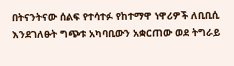በትናንትናው ሰልፍ የተሳተፉ የከተማዋ ነዋሪዎች ለቢቢሲ እንደገለፁት ግጭቱ አካባቢውን አቋርጠው ወደ ትግራይ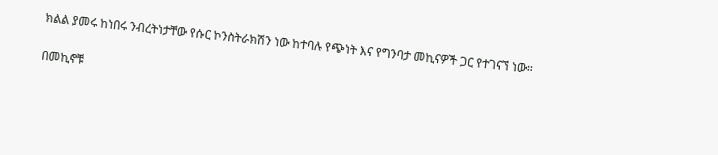ክልል ያመሩ ከነበሩ ንብረትነታቸው የሱር ኮንስትራክሽን ነው ከተባሉ የጭነት እና የግንባታ መኪናዎች ጋር የተገናኘ ነው።

በመኪኖቹ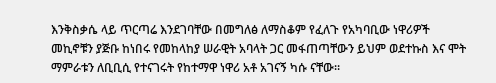እንቅስቃሴ ላይ ጥርጣሬ እንደገባቸው በመግለፅ ለማስቆም የፈለጉ የአካባቢው ነዋሪዎች መኪኖቹን ያጅቡ ከነበሩ የመከላከያ ሠራዊት አባላት ጋር መፋጠጣቸውን ይህም ወደተኩስ እና ሞት ማምራቱን ለቢቢሲ የተናገሩት የከተማዋ ነዋሪ አቶ አገናኝ ካሱ ናቸው።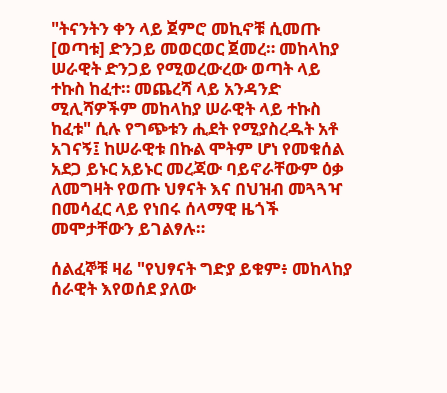"ትናንትን ቀን ላይ ጀምሮ መኪኖቹ ሲመጡ [ወጣቱ] ድንጋይ መወርወር ጀመረ። መከላከያ ሠራዊት ድንጋይ የሚወረውረው ወጣት ላይ ተኩስ ከፈተ። መጨረሻ ላይ አንዳንድ ሚሊሻዎችም መከላከያ ሠራዊት ላይ ተኩስ ከፈቱ" ሲሉ የግጭቱን ሒደት የሚያስረዱት አቶ አገናኝ፤ ከሠራዊቱ በኩል ሞትም ሆነ የመቁሰል አደጋ ይኑር አይኑር መረጃው ባይኖራቸውም ዕቃ ለመግዛት የወጡ ህፃናት እና በህዝብ መጓጓዣ በመሳፈር ላይ የነበሩ ሰላማዊ ዜጎች መሞታቸውን ይገልፃሉ።

ሰልፈኞቹ ዛሬ "የህፃናት ግድያ ይቁም፥ መከላከያ ሰራዊት እየወሰደ ያለው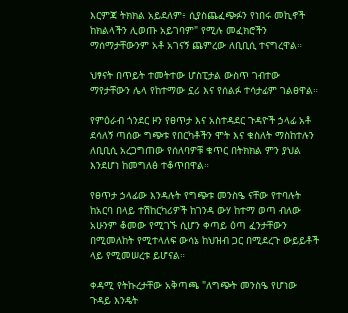እርምጃ ትክክል አይደለም፥ ሲያስጨፈጭፉን የነበሩ መኪኖች ከክልላችን ሊወጡ አይገባም" የሚሉ መፈክሮችን ማሰማታቸውንም አቶ አገናኝ ጨምረው ለቢቢሲ ተናግረዋል።

ህፃናት በጥይት ተመትተው ሆስፒታል ውስጥ ገብተው ማየታቸውን ሌላ የከተማው ኗሪ እና የሰልፉ ተሳታፊም ገልፀዋል።

የምዕራብ ጎንደር ዞን የፀጥታ እና አስተዳደር ጉዳዮች ኃላፊ አቶ ደሳለኝ ጣሰው ግጭቱ የበርካቶችን ሞት እና ቁስለት ማስከተሉን ለቢቢሲ አረጋግጠው የሰለባዎቹ ቁጥር በትክክል ምን ያህል እንደሆነ ከመግለፅ ተቆጥበዋል።

የፀጥታ ኃላፊው እንዳሉት የግጭቱ መንስዔ ናቸው የተባሉት ከአርባ በላይ ተሽከርካሪዎች ከገንዳ ውሃ ከተማ ወጣ ብለው አሁንም ቆመው የሚገኙ ሲሆን ቀጣይ ዕጣ ፈንታቸውን በሚመለከት የሚተላለፍ ውሳኔ ከህዝብ ጋር በሚደረጉ ውይይቶች ላይ የሚመሠረቱ ይሆናል።

ቀዳሚ የትኩረታቸው አቅጣጫ "ለግጭት መንስዔ የሆነው ጉዳይ እንዴት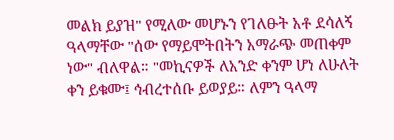መልክ ይያዝ" የሚለው መሆኑን የገለፁት አቶ ደሳለኝ ዓላማቸው "ሰው የማይሞትበትን አማራጭ መጠቀም ነው" ብለዋል። "መኪናዎች ለአንድ ቀንም ሆነ ለሁለት ቀን ይቁሙ፤ ኅብረተሰቡ ይወያይ። ለምን ዓላማ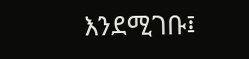እንደሚገቡ፤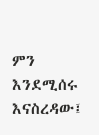ምን እንደሚሰሩ እናስረዳው፤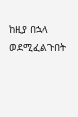ከዚያ በኋላ ወደሚፈልጉበት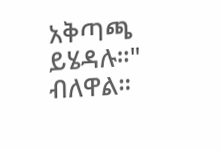አቅጣጫ ይሄዳሉ።" ብለዋል።